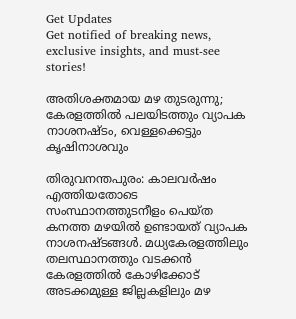Get Updates
Get notified of breaking news, exclusive insights, and must-see stories!

അതിശക്തമായ മഴ തുടരുന്നു; കേരളത്തിൽ പലയിടത്തും വ്യാപക നാശനഷ്‌ടം, വെള്ളക്കെട്ടും കൃഷിനാശവും

തിരുവനന്തപുരം: കാലവർഷം എത്തിയതോടെ സംസ്ഥാനത്തുടനീളം പെയ്‌ത കനത്ത മഴയിൽ ഉണ്ടായത് വ്യാപക നാശനഷ്‌ടങ്ങൾ. മധ്യകേരളത്തിലും തലസ്ഥാനത്തും വടക്കൻ കേരളത്തിൽ കോഴിക്കോട് അടക്കമുള്ള ജില്ലകളിലും മഴ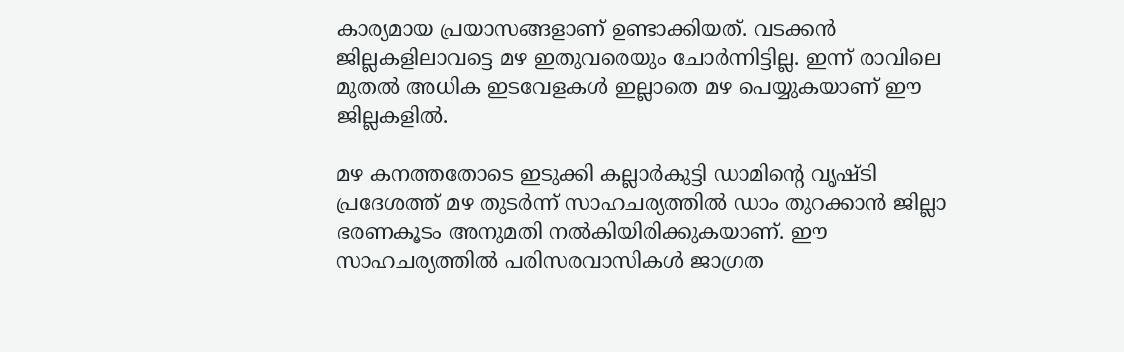കാര്യമായ പ്രയാസങ്ങളാണ് ഉണ്ടാക്കിയത്. വടക്കൻ ജില്ലകളിലാവട്ടെ മഴ ഇതുവരെയും ചോർന്നിട്ടില്ല. ഇന്ന് രാവിലെ മുതൽ അധിക ഇടവേളകൾ ഇല്ലാതെ മഴ പെയ്യുകയാണ് ഈ ജില്ലകളിൽ.

മഴ കനത്തതോടെ ഇടുക്കി കല്ലാർകുട്ടി ഡാമിന്റെ വൃഷ്‌ടി പ്രദേശത്ത് മഴ തുടർന്ന് സാഹചര്യത്തിൽ ഡാം തുറക്കാൻ ജില്ലാ ഭരണകൂടം അനുമതി നൽകിയിരിക്കുകയാണ്. ഈ സാഹചര്യത്തിൽ പരിസരവാസികൾ ജാഗ്രത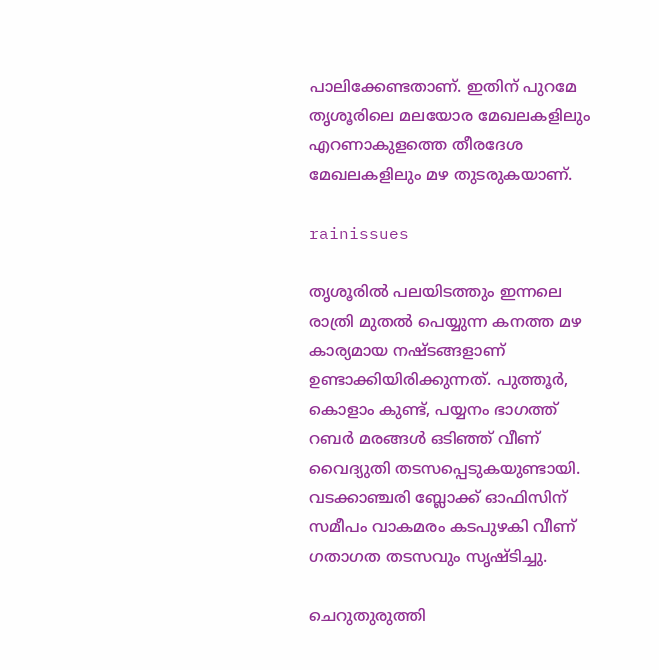പാലിക്കേണ്ടതാണ്. ഇതിന് പുറമേ തൃശൂരിലെ മലയോര മേഖലകളിലും എറണാകുളത്തെ തീരദേശ മേഖലകളിലും മഴ തുടരുകയാണ്.

rainissues

തൃശൂരിൽ പലയിടത്തും ഇന്നലെ രാത്രി മുതൽ പെയ്യുന്ന കനത്ത മഴ കാര്യമായ നഷ്‌ടങ്ങളാണ് ഉണ്ടാക്കിയിരിക്കുന്നത്. പുത്തൂർ, കൊളാം കുണ്ട്, പയ്യനം ഭാഗത്ത് റബർ മരങ്ങൾ ഒടിഞ്ഞ് വീണ് വൈദ്യുതി തടസപ്പെടുകയുണ്ടായി. വടക്കാഞ്ചരി ബ്ലോക്ക് ഓഫിസിന് സമീപം വാകമരം കടപുഴകി വീണ് ഗതാഗത തടസവും സൃഷ്‌ടിച്ചു.

ചെറുതുരുത്തി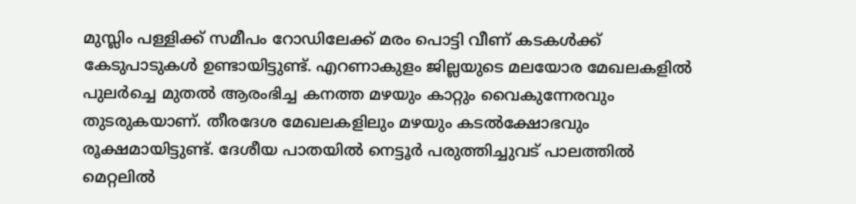മുസ്ലിം പള്ളിക്ക് സമീപം റോഡിലേക്ക് മരം പൊട്ടി വീണ് കടകൾക്ക് കേടുപാടുകൾ ഉണ്ടായിട്ടുണ്ട്. എറണാകുളം ജില്ലയുടെ മലയോര മേഖലകളിൽ പുലർച്ചെ മുതൽ ആരംഭിച്ച കനത്ത മഴയും കാറ്റും വൈകുന്നേരവും തുടരുകയാണ്. തീരദേശ മേഖലകളിലും മഴയും കടൽക്ഷോഭവും രൂക്ഷമായിട്ടുണ്ട്. ദേശീയ പാതയിൽ നെട്ടൂർ പരുത്തിച്ചുവട് പാലത്തിൽ മെറ്റലിൽ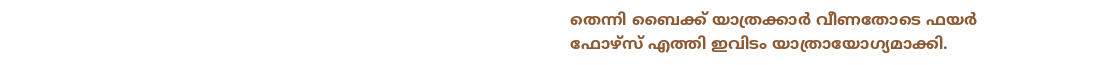തെന്നി ബൈക്ക് യാത്രക്കാർ വീണതോടെ ഫയർ ഫോഴ്‌സ് എത്തി ഇവിടം യാത്രായോഗ്യമാക്കി.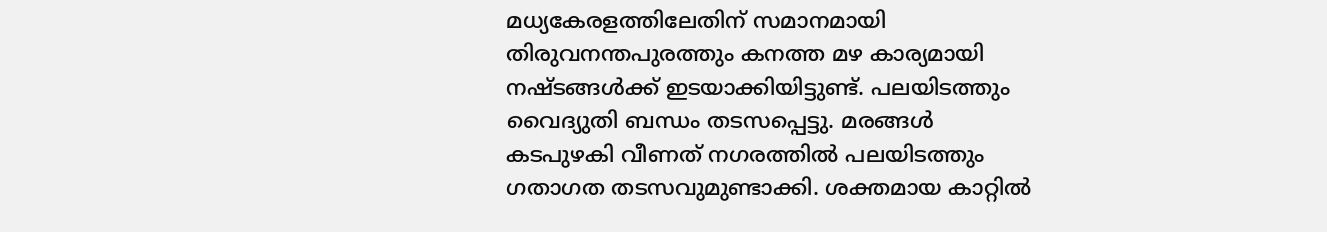മധ്യകേരളത്തിലേതിന് സമാനമായി തിരുവനന്തപുരത്തും കനത്ത മഴ കാര്യമായി നഷ്‌ടങ്ങൾക്ക് ഇടയാക്കിയിട്ടുണ്ട്. പലയിടത്തും വൈദ്യുതി ബന്ധം തടസപ്പെട്ടു. മരങ്ങൾ കടപുഴകി വീണത് നഗരത്തിൽ പലയിടത്തും ഗതാഗത തടസവുമുണ്ടാക്കി. ശക്തമായ കാറ്റിൽ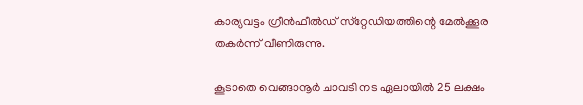കാര്യവട്ടം ഗ്രീൻഫീൽഡ് സ്‌റ്റേഡിയത്തിന്റെ മേൽക്കൂര തകർന്ന് വീണിരുന്നു.

കൂടാതെ വെങ്ങാനൂർ ചാവടി നട ഏലായിൽ 25 ലക്ഷം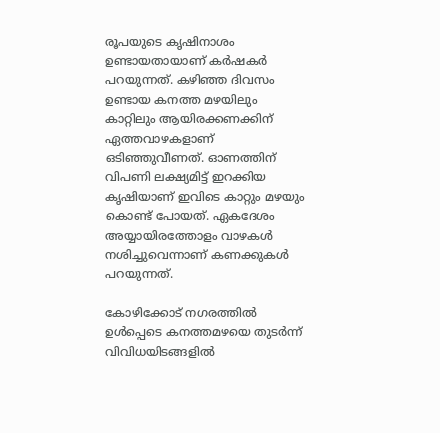രൂപയുടെ കൃഷിനാശം ഉണ്ടായതായാണ് കർഷകർ പറ‍യുന്നത്. കഴിഞ്ഞ ദിവസം ഉണ്ടായ കനത്ത മഴയിലും കാറ്റിലും ആയിരക്കണക്കിന് ഏത്തവാഴകളാണ് ഒടിഞ്ഞുവീണത്. ഓണത്തിന് വിപണി ലക്ഷ്യമിട്ട് ഇറക്കിയ കൃഷിയാണ് ഇവിടെ കാറ്റും മഴയും കൊണ്ട് പോയത്. ഏകദേശം അയ്യായിരത്തോളം വാഴകൾ നശിച്ചുവെന്നാണ് കണക്കുകൾ പറയുന്നത്.

കോഴിക്കോട് നഗരത്തില്‍ ഉൾപ്പെടെ കനത്തമഴയെ തുടര്‍ന്ന് വിവിധയിടങ്ങളില്‍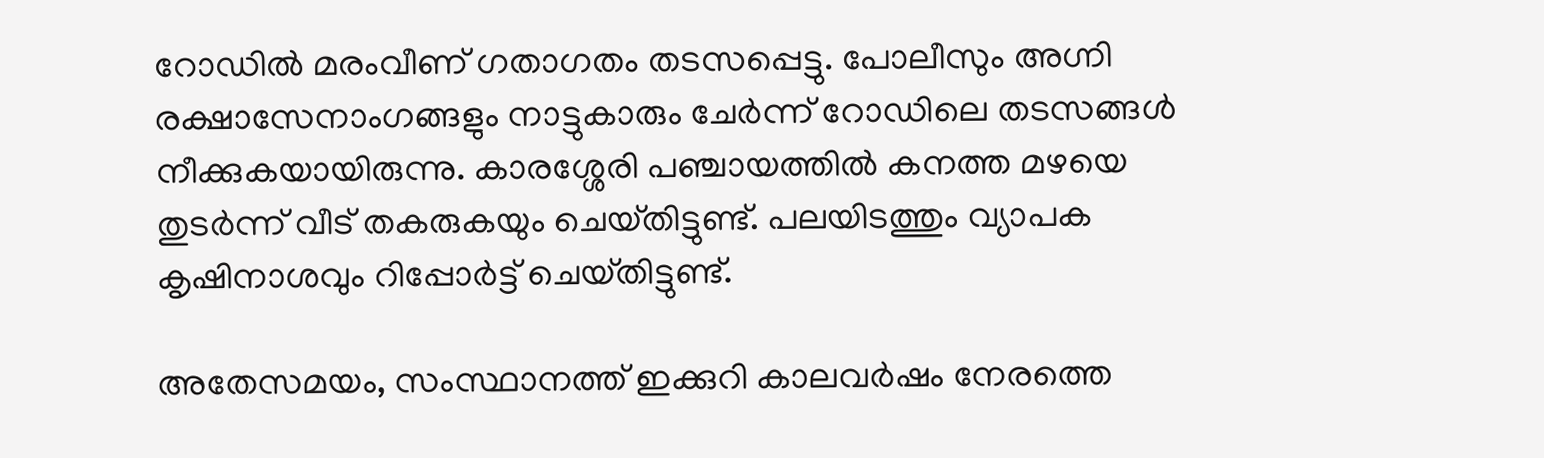റോഡില്‍ മരംവീണ് ഗതാഗതം തടസപ്പെട്ടു. പോലീസും അഗ്നി രക്ഷാസേനാംഗങ്ങളും നാട്ടുകാരും ചേര്‍ന്ന് റോഡിലെ തടസങ്ങള്‍ നീക്കുകയായിരുന്നു. കാരശ്ശേരി പഞ്ചായത്തിൽ കനത്ത മഴയെ തുടർന്ന് വീട് തകരുകയും ചെയ്‌തിട്ടുണ്ട്‌. പലയിടത്തും വ്യാപക കൃഷിനാശവും റിപ്പോർട്ട് ചെയ്‌തിട്ടുണ്ട്‌.

അതേസമയം, സംസ്ഥാനത്ത് ഇക്കുറി കാലവർഷം നേരത്തെ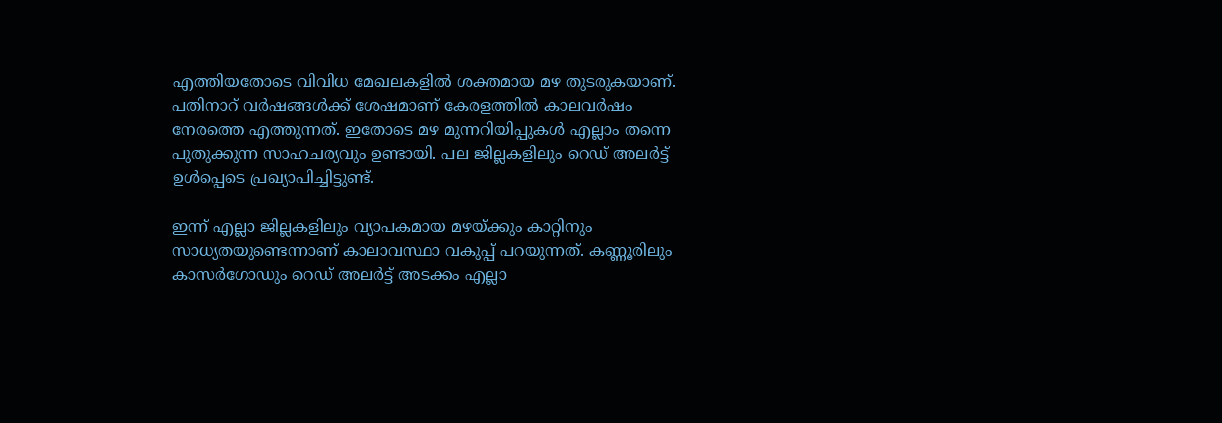എത്തിയതോടെ വിവിധ മേഖലകളിൽ ശക്തമായ മഴ തുടരുകയാണ്. പതിനാറ് വർഷങ്ങൾക്ക് ശേഷമാണ് കേരളത്തിൽ കാലവർഷം നേരത്തെ എത്തുന്നത്. ഇതോടെ മഴ മുന്നറിയിപ്പുകൾ എല്ലാം തന്നെ പുതുക്കുന്ന സാഹചര്യവും ഉണ്ടായി. പല ജില്ലകളിലും റെഡ് അലർട്ട് ഉൾപ്പെടെ പ്രഖ്യാപിച്ചിട്ടുണ്ട്.

ഇന്ന് എല്ലാ ജില്ലകളിലും വ്യാപകമായ മഴയ്ക്കും കാറ്റിനും സാധ്യതയുണ്ടെന്നാണ് കാലാവസ്ഥാ വകുപ്പ് പറയുന്നത്. കണ്ണൂരിലും കാസർഗോഡും റെഡ് അലർട്ട് അടക്കം എല്ലാ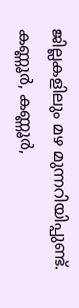ജില്ലകളിലും മഴ മുന്നറിയിപ്പുണ്ട്. കണ്ണൂർ, കണ്ണൂർ,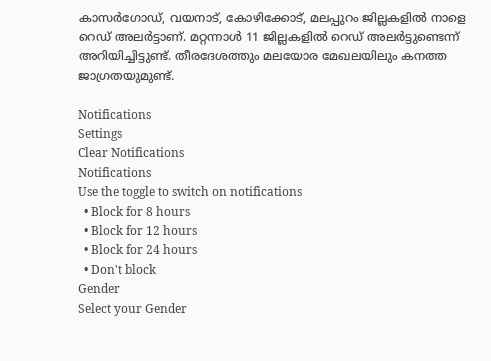കാസർഗോഡ്, വയനാട്, കോഴിക്കോട്, മലപ്പുറം ജില്ലകളിൽ നാളെ റെഡ് അലർട്ടാണ്. മറ്റന്നാൾ 11 ജില്ലകളിൽ റെഡ് അലർട്ടുണ്ടെന്ന് അറിയിച്ചിട്ടുണ്ട്. തീരദേശത്തും മലയോര മേഖലയിലും കനത്ത ജാഗ്രതയുമുണ്ട്.

Notifications
Settings
Clear Notifications
Notifications
Use the toggle to switch on notifications
  • Block for 8 hours
  • Block for 12 hours
  • Block for 24 hours
  • Don't block
Gender
Select your Gender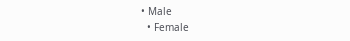• Male
  • Female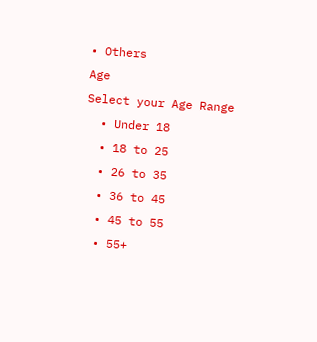• Others
Age
Select your Age Range
  • Under 18
  • 18 to 25
  • 26 to 35
  • 36 to 45
  • 45 to 55
  • 55+